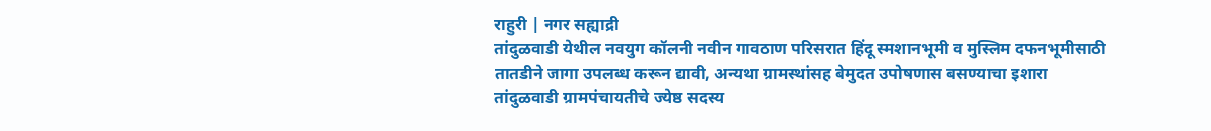राहुरी | नगर सह्याद्री
तांदुळवाडी येथील नवयुग कॉलनी नवीन गावठाण परिसरात हिंदू स्मशानभूमी व मुस्लिम दफनभूमीसाठी तातडीने जागा उपलब्ध करून द्यावी, अन्यथा ग्रामस्थांसह बेमुदत उपोषणास बसण्याचा इशारा तांदुळवाडी ग्रामपंचायतीचे ज्येष्ठ सदस्य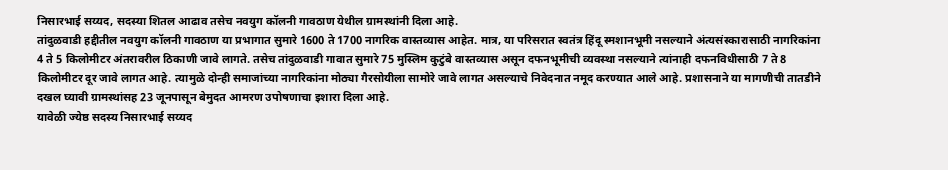निसारभाई सय्यद, सदस्या शितल आढाव तसेच नवयुग कॉलनी गावठाण येथील ग्रामस्थांनी दिला आहे.
तांदुळवाडी हद्दीतील नवयुग कॉलनी गावठाण या प्रभागात सुमारे 1600 ते 1700 नागरिक वास्तव्यास आहेत. मात्र, या परिसरात स्वतंत्र हिंदू स्मशानभूमी नसल्याने अंत्यसंस्कारासाठी नागरिकांना 4 ते 5 किलोमीटर अंतरावरील ठिकाणी जावे लागते. तसेच तांदुळवाडी गावात सुमारे 75 मुस्लिम कुटुंबे वास्तव्यास असून दफनभूमीची व्यवस्था नसल्याने त्यांनाही दफनविधीसाठी 7 ते 8 किलोमीटर दूर जावे लागत आहे. त्यामुळे दोन्ही समाजांच्या नागरिकांना मोठ्या गैरसोयीला सामोरे जावे लागत असल्याचे निवेदनात नमूद करण्यात आले आहे. प्रशासनाने या मागणीची तातडीने दखल घ्यावी ग्रामस्थांसह 23 जूनपासून बेमुदत आमरण उपोषणाचा इशारा दिला आहे.
यावेळी ज्येष्ठ सदस्य निसारभाई सय्यद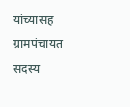यांच्यासह ग्रामपंचायत सदस्य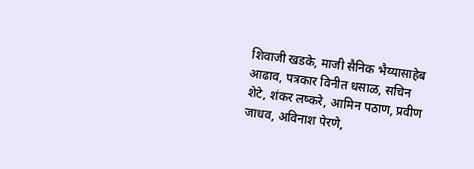शिवाजी खडके, माजी सैनिक भैय्यासाहेब आढाव, पत्रकार विनीत धसाळ, सचिन शेटे, शंकर लष्करे, आमिन पठाण, प्रवीण जाधव, अविनाश पेरणे,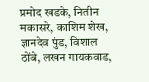प्रमोद खडके, नितीन मकासरे, काशिम शेख, ज्ञानदेव पुंड, विशाल ठोंबे, लखन गायकवाड,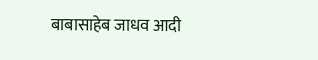बाबासाहेब जाधव आदी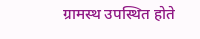ग्रामस्थ उपस्थित होते